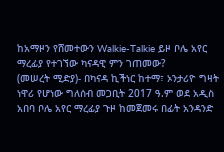ከአማዞን የሸመተውን Walkie-Talkie ይዞ ቦሌ አየር ማረፊያ የተገኘው ካናዳዊ ምን ገጠመው?
(መሠረት ሚድያ)- በካናዳ ኪችነር ከተማ፣ ኦንታሪዮ ግዛት ነዋሪ የሆነው ግለሰብ መጋቢት 2017 ዓ.ም ወደ አዲስ አበባ ቦሌ አየር ማረፊያ ጉዞ ከመጀመሩ በፊት አንዳንድ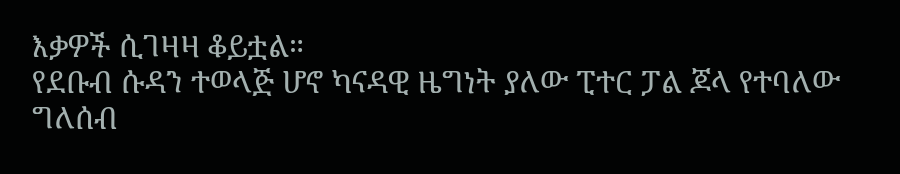እቃዎች ሲገዛዛ ቆይቷል።
የደቡብ ሱዳን ተወላጅ ሆኖ ካናዳዊ ዜግነት ያለው ፒተር ፓል ጆላ የተባለው ግለሰብ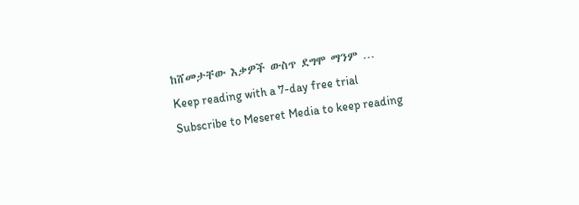ከሸመታቸው እቃዎች ውስጥ ደግሞ ማንም …
Keep reading with a 7-day free trial
Subscribe to Meseret Media to keep reading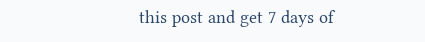this post and get 7 days of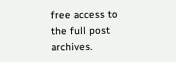free access to the full post archives.